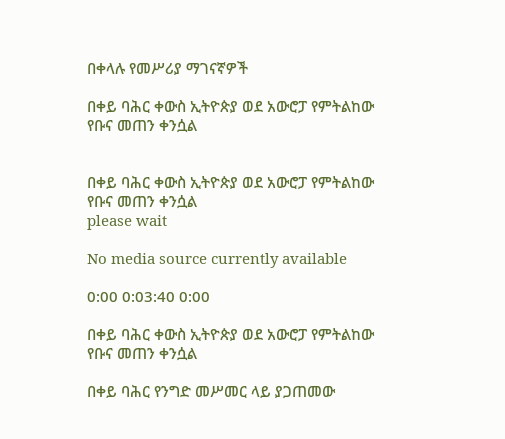በቀላሉ የመሥሪያ ማገናኛዎች

በቀይ ባሕር ቀውስ ኢትዮጵያ ወደ አውሮፓ የምትልከው የቡና መጠን ቀንሷል


በቀይ ባሕር ቀውስ ኢትዮጵያ ወደ አውሮፓ የምትልከው የቡና መጠን ቀንሷል
please wait

No media source currently available

0:00 0:03:40 0:00

በቀይ ባሕር ቀውስ ኢትዮጵያ ወደ አውሮፓ የምትልከው የቡና መጠን ቀንሷል

በቀይ ባሕር የንግድ መሥመር ላይ ያጋጠመው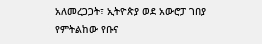አለመረጋጋት፣ ኢትዮጵያ ወደ አውሮፓ ገበያ የምትልከው የቡና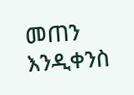መጠን እንዲቀንስ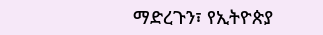ማድረጉን፣ የኢትዮጵያ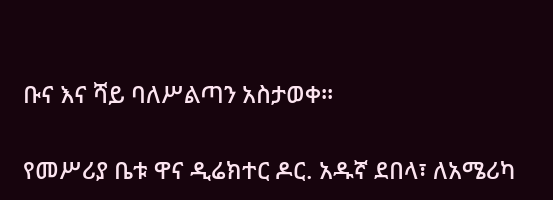ቡና እና ሻይ ባለሥልጣን አስታወቀ፡፡

የመሥሪያ ቤቱ ዋና ዲሬክተር ዶር. አዱኛ ደበላ፣ ለአሜሪካ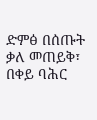ድምፅ በሰጡት ቃለ መጠይቅ፣ በቀይ ባሕር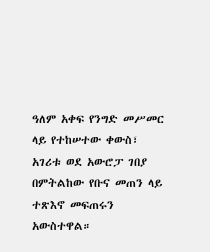ዓለም አቀፍ የንግድ መሥመር ላይ የተከሠተው ቀውስ፣ አገሪቱ ወደ አውሮፓ ገበያ በምትልከው የቡና መጠን ላይ ተጽእኖ መፍጠሩን አውስተዋል።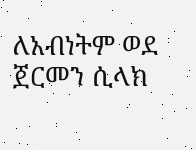ለአብነትም ወደ ጀርመን ሲላክ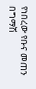የነበረው የቡና መጠን በግማሽ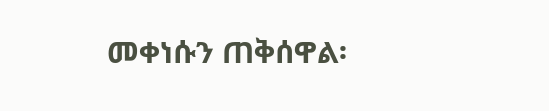መቀነሱን ጠቅሰዋል፡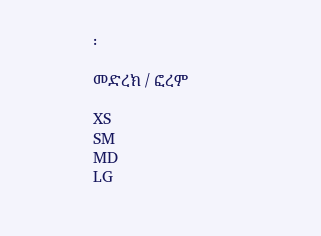፡

መድረክ / ፎረም

XS
SM
MD
LG